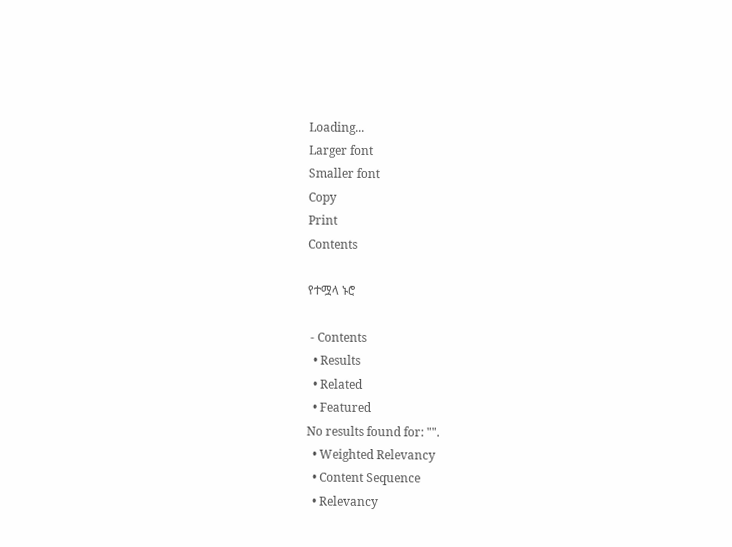Loading...
Larger font
Smaller font
Copy
Print
Contents

የተሟላ ኑሮ

 - Contents
  • Results
  • Related
  • Featured
No results found for: "".
  • Weighted Relevancy
  • Content Sequence
  • Relevancy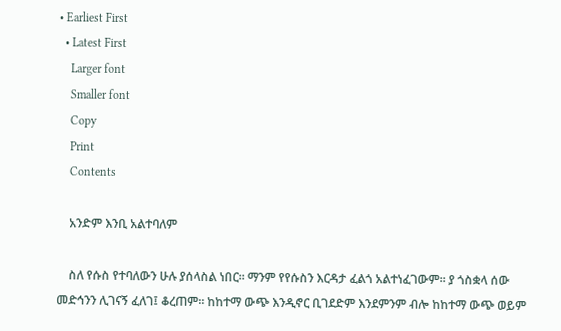• Earliest First
  • Latest First
    Larger font
    Smaller font
    Copy
    Print
    Contents

    አንድም እንቢ አልተባለም

    ስለ የሱስ የተባለውን ሁሉ ያሰላስል ነበር፡፡ ማንም የየሱስን እርዳታ ፈልጎ አልተነፈገውም፡፡ ያ ጎስቋላ ሰው መድኅንን ሊገናኝ ፈለገ፤ ቆረጠም፡፡ ከከተማ ውጭ እንዲኖር ቢገደድም እንደምንም ብሎ ከከተማ ውጭ ወይም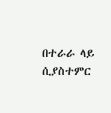በተራራ ላይ ሲያስተምር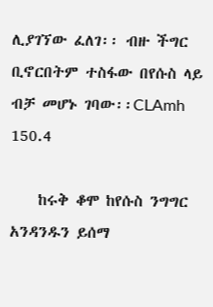ሊያገኘው ፈለገ፡፡ ብዙ ችግር ቢኖርበትም ተስፋው በየሱስ ላይ ብቻ መሆኑ ገባው፡፡CLAmh 150.4

    ከሩቅ ቆሞ ከየሱስ ንግግር አንዳንዱን ይሰማ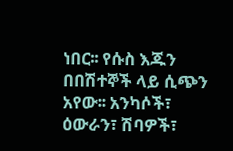ነበር፡፡ የሱስ እጁን በበሽተኞች ላይ ሲጭን አየው፡፡ አንካሶች፣ ዕውራን፣ ሽባዎች፣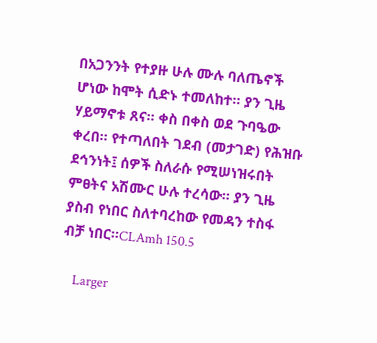በአጋንንት የተያዙ ሁሉ ሙሉ ባለጤኖች ሆነው ከሞት ሲድኑ ተመለከተ፡፡ ያን ጊዜ ሃይማኖቱ ጸና፡፡ ቀስ በቀስ ወደ ጉባዔው ቀረበ፡፡ የተጣለበት ገደብ (መታገድ) የሕዝቡ ደኅንነት፤ ሰዎች ስለራሱ የሚሠነዝሩበት ምፀትና አሽሙር ሁሉ ተረሳው፡፡ ያን ጊዜ ያስብ የነበር ስለተባረከው የመዳን ተስፋ ብቻ ነበር፡፡CLAmh 150.5

    Larger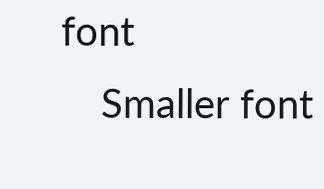font
    Smaller font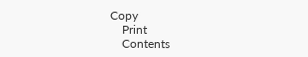Copy
    Print
    Contents